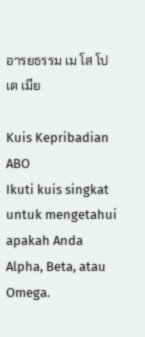อารยธรรม เม โส โป เต เมีย

Kuis Kepribadian ABO
Ikuti kuis singkat untuk mengetahui apakah Anda Alpha, Beta, atau Omega.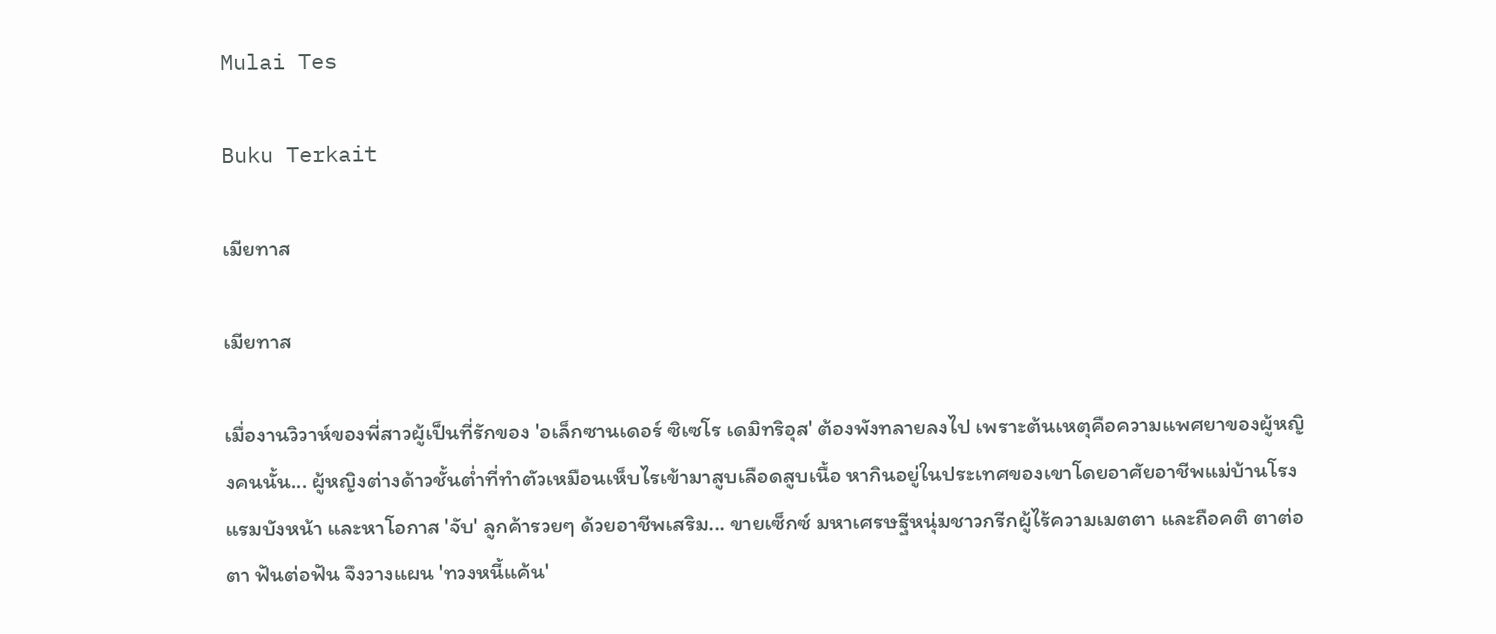Mulai Tes

Buku Terkait

เมียทาส

เมียทาส

เมื่องานวิวาห์ของพี่สาวผู้เป็นที่รักของ 'อเล็กซานเดอร์ ซิเซโร เดมิทริอุส' ต้องพังทลายลงไป เพราะต้นเหตุคือความแพศยาของผู้หญิงคนนั้น... ผู้หญิงต่างด้าวชั้นต่ำที่ทำตัวเหมือนเห็บไรเข้ามาสูบเลือดสูบเนื้อ หากินอยู่ในประเทศของเขาโดยอาศัยอาชีพแม่บ้านโรงแรมบังหน้า และหาโอกาส 'จับ' ลูกค้ารวยๆ ด้วยอาชีพเสริม... ขายเซ็กซ์ มหาเศรษฐีหนุ่มชาวกรีกผู้ไร้ความเมตตา และถือคติ ตาต่อตา ฟันต่อฟัน จึงวางแผน 'ทวงหนี้แค้น'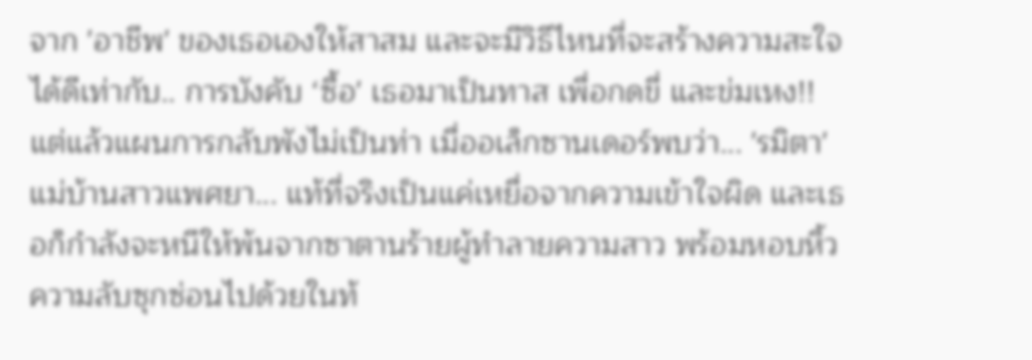จาก 'อาชีพ' ของเธอเองให้สาสม และจะมีวิธีไหนที่จะสร้างความสะใจได้ดีเท่ากับ.. การบังคับ ‘ซื้อ' เธอมาเป็นทาส เพื่อกดขี่ และข่มเหง!! แต่แล้วแผนการกลับพังไม่เป็นท่า เมื่ออเล็กซานเดอร์พบว่า... 'รมิตา' แม่บ้านสาวแพศยา... แท้ที่จริงเป็นแค่เหยื่อจากความเข้าใจผิด และเธอก็กำลังจะหนีให้พ้นจากซาตานร้ายผู้ทำลายความสาว พร้อมหอบหิ้วความลับซุกซ่อนไปด้วยในท้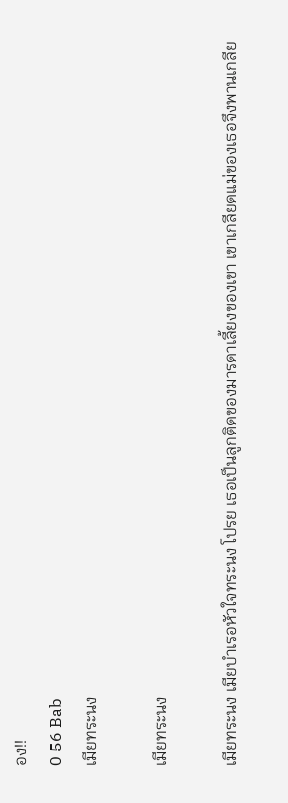อง!!
0 56 Bab
เมียทระนง

เมียทระนง

เมียทระนง เมียบำเรอหัวใจทระนง โปรย เธอเป็นลูกติดของมารดาเลี้ยงของเขา เขาเกลียดแม่ของเธอจึงพานเกลีย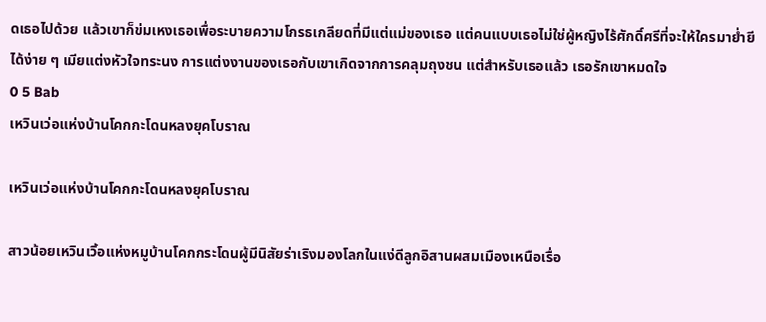ดเธอไปด้วย แล้วเขาก็ข่มเหงเธอเพื่อระบายความโกรธเกลียดที่มีแต่แม่ของเธอ แต่คนแบบเธอไม่ใช่ผู้หญิงไร้ศักดิ์ศรีที่จะให้ใครมาย่ำยีได้ง่าย ๆ เมียแต่งหัวใจทระนง การแต่งงานของเธอกับเขาเกิดจากการคลุมถุงชน แต่สำหรับเธอแล้ว เธอรักเขาหมดใจ
0 5 Bab
เหวินเว่อแห่งบ้านโคกกะโดนหลงยุคโบราณ

เหวินเว่อแห่งบ้านโคกกะโดนหลงยุคโบราณ

สาวน้อยเหวินเวิ้อแห่งหมูบ้านโคกกระโดนผู้มีนิสัยร่าเริงมองโลกในแง่ดีลูกอิสานผสมเมืองเหนือเรื่อ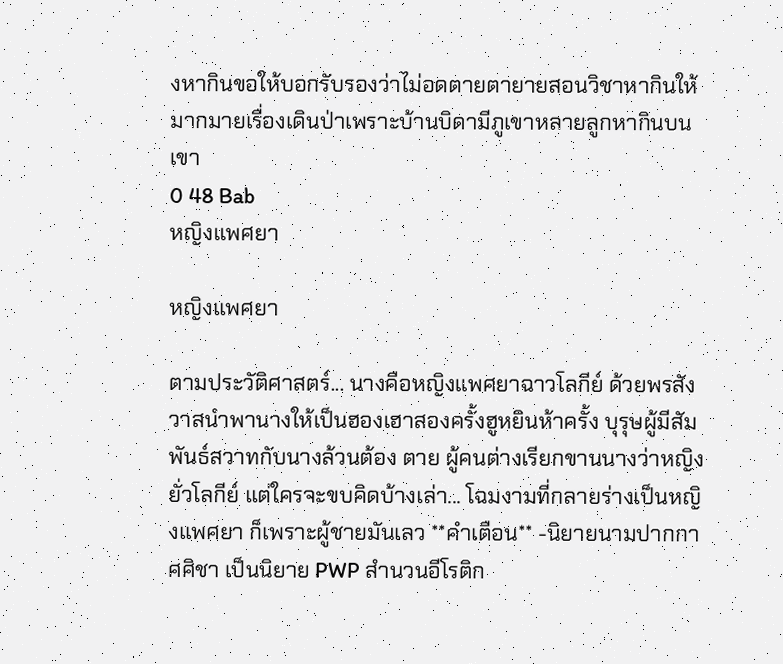งหากินขอให้บอกรับรองว่าไม่อดตายตายายสอนวิชาหากินให้มากมายเรื่องเดินป่าเพราะบ้านบิดามีภูเขาหลายลูกหากินบนเขา
0 48 Bab
หญิงแพศยา

หญิงแพศยา

ตามประวัติศาสตร์... นางคือหญิงแพศยาฉาวโลกีย์ ด้วยพรสังวาสนำพานางให้เป็นฮองเฮาสองครั้งฮูหยินห้าครั้ง บุรุษผู้มีสัมพันธ์สวาทกับนางล้วนต้อง ตาย ผู้คนต่างเรียกขานนางว่าหญิงยั่วโลกีย์ แต่ใครจะขบคิดบ้างเล่า... โฉมงามที่กลายร่างเป็นหญิงแพศยา ก็เพราะผู้ชายมันเลว **คำเตือน** -นิยายนามปากกา ศศิชา เป็นนิยาย PWP สำนวนอีโรติก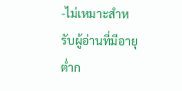-ไม่เหมาะสำหรับผู้อ่านที่มีอายุต่ำก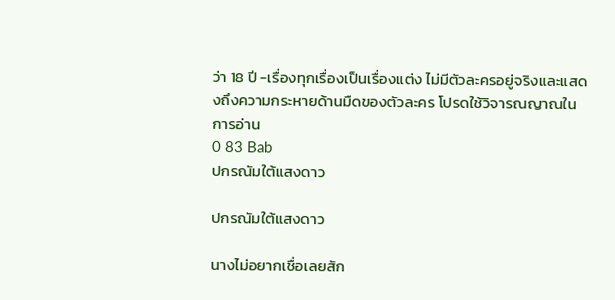ว่า 18 ปี -เรื่องทุกเรื่องเป็นเรื่องแต่ง ไม่มีตัวละครอยู่จริงและแสดงถึงความกระหายด้านมืดของตัวละคร โปรดใช้วิจารณญาณในการอ่าน
0 83 Bab
ปกรณัมใต้แสงดาว

ปกรณัมใต้แสงดาว

นางไม่อยากเชื่อเลยสัก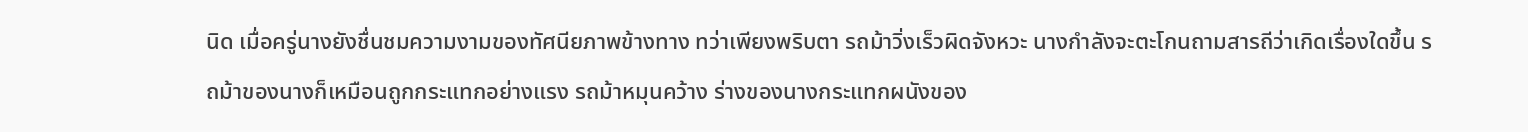นิด เมื่อครู่นางยังชื่นชมความงามของทัศนียภาพข้างทาง ทว่าเพียงพริบตา รถม้าวิ่งเร็วผิดจังหวะ นางกำลังจะตะโกนถามสารถีว่าเกิดเรื่องใดขึ้น รถม้าของนางก็เหมือนถูกกระแทกอย่างแรง รถม้าหมุนคว้าง ร่างของนางกระแทกผนังของ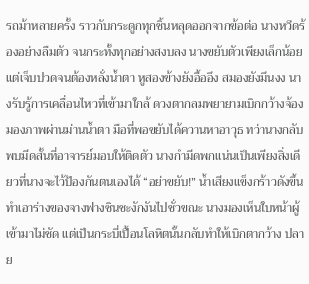รถม้าหลายครั้ง ราวกับกระดูกทุกชิ้นหลุดออกจากข้อต่อ นางหวีดร้องอย่างลืมตัว จนกระทั้งทุกอย่างสงบลง นางขยับตัวเพียงเล็กน้อยแต่เจ็บปวดจนต้องหลั่งน้ำตา หูสองข้างยังอื้ออึง สมองยังมึนงง นางรับรู้การเคลื่อนไหวที่เข้ามาใกล้ ดวงตากลมพยายามเบิกกว้างจ้องมองภาพผ่านม่านน้ำตา มือที่พอขยับได้ควานหาอาวุธ ทว่านางกลับพบมีดสั้นที่อาจารย์มอบให้ติดตัว นางกำมีดพกแน่นเป็นเพียงสิ่งเดียวที่นางจะไว้ป้องกันตนเองได้ “อย่าขยับ!” น้ำเสียงแข็งกร้าวดังขึ้นทำเอาร่างของจางฟางซินชะงักงันไปชั่วขณะ นางมองเห็นใบหน้าผู้เข้ามาไม่ชัด แต่เป็นกระบี่เปื้อนโลหิตนั้นกลับทำให้เบิกตากว้าง ปลาย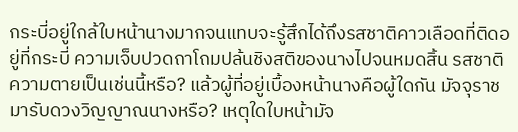กระบี่อยู่ใกล้ใบหน้านางมากจนแทบจะรู้สึกได้ถึงรสชาติคาวเลือดที่ติดอยู่ที่กระบี่ ความเจ็บปวดถาโถมปล้นชิงสติของนางไปจนหมดสิ้น รสชาติความตายเป็นเช่นนี้หรือ? แล้วผู้ที่อยู่เบื้องหน้านางคือผู้ใดกัน มัจจุราชมารับดวงวิญญาณนางหรือ? เหตุใดใบหน้ามัจ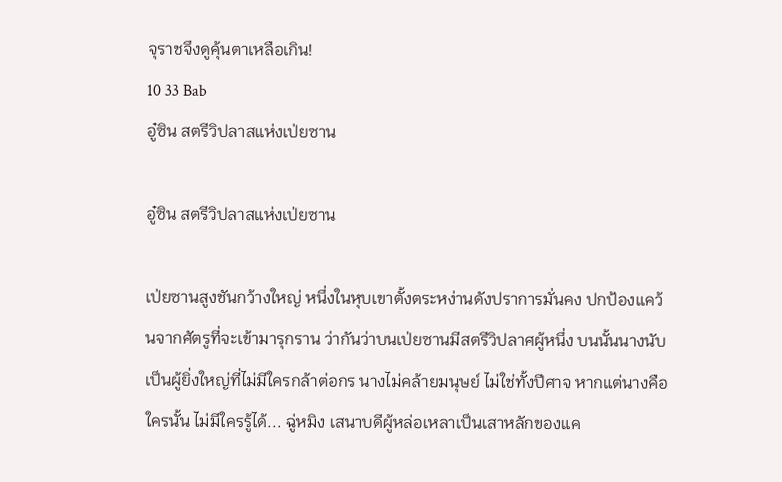จุราชจึงดูคุ้นตาเหลือเกิน!
10 33 Bab
อู๋ซิน สตรีวิปลาสแห่งเป่ยซาน

อู๋ซิน สตรีวิปลาสแห่งเป่ยซาน

เป่ยซานสูงชันกว้างใหญ่ หนึ่งในหุบเขาตั้งตระหง่านดังปราการมั่นคง ปกป้องแคว้นจากศัตรูที่จะเข้ามารุกราน ว่ากันว่าบนเป่ยซานมีสตรีวิปลาศผู้หนึ่ง บนนั้นนางนับเป็นผู้ยิ่งใหญ่ที่ไม่มีใครกล้าต่อกร นางไม่คล้ายมนุษย์ ไม่ใช่ทั้งปีศาจ หากแต่นางคือใครนั้น ไม่มีใครรู้ได้... ฉู่หมิง เสนาบดีผู้หล่อเหลาเป็นเสาหลักของแค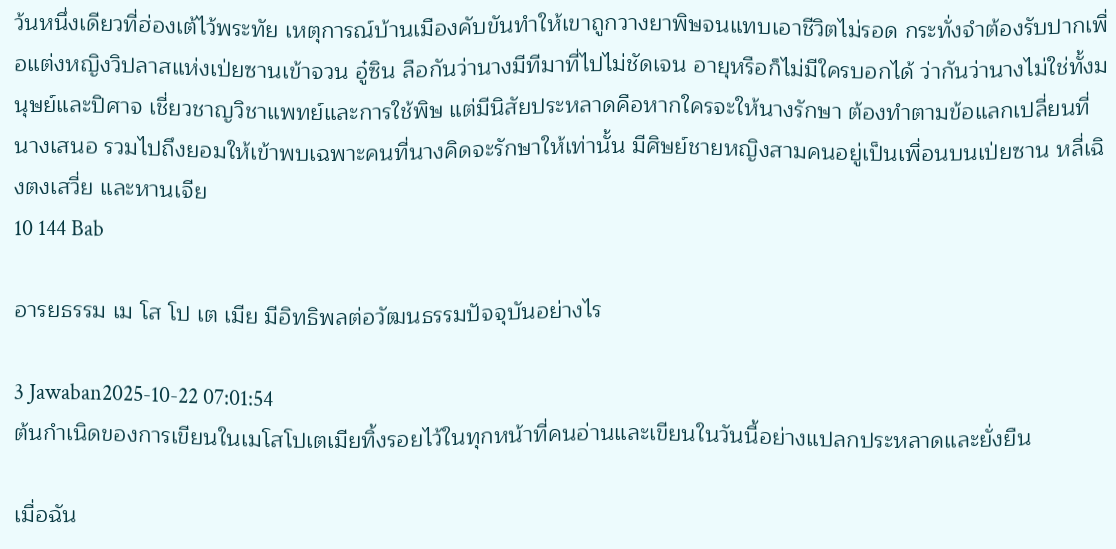ว้นหนึ่งเดียวที่ฮ่องเต้ไว้พระทัย เหตุการณ์บ้านเมืองคับขันทำให้เขาถูกวางยาพิษจนแทบเอาชีวิตไม่รอด กระทั่งจำต้องรับปากเพื่อแต่งหญิงวิปลาสแห่งเป่ยซานเข้าจวน อู๋ซิน ลือกันว่านางมีทีมาที่ไปไม่ชัดเจน อายุหรือก็ไม่มีใครบอกได้ ว่ากันว่านางไม่ใช่ทั้งมนุษย์และปิศาจ เชี่ยวชาญวิชาแพทย์และการใช้พิษ แต่มีนิสัยประหลาดคือหากใครจะให้นางรักษา ต้องทำตามข้อแลกเปลี่ยนที่นางเสนอ รวมไปถึงยอมให้เข้าพบเฉพาะคนที่นางคิดจะรักษาให้เท่านั้น มีศิษย์ชายหญิงสามคนอยู่เป็นเพื่อนบนเป่ยซาน หลี่เฉิงตงเสวี่ย และหานเจีย
10 144 Bab

อารยธรรม เม โส โป เต เมีย มีอิทธิพลต่อวัฒนธรรมปัจจุบันอย่างไร

3 Jawaban2025-10-22 07:01:54
ต้นกำเนิดของการเขียนในเมโสโปเตเมียทิ้งรอยไว้ในทุกหน้าที่คนอ่านและเขียนในวันนี้อย่างแปลกประหลาดและยั่งยืน

เมื่อฉัน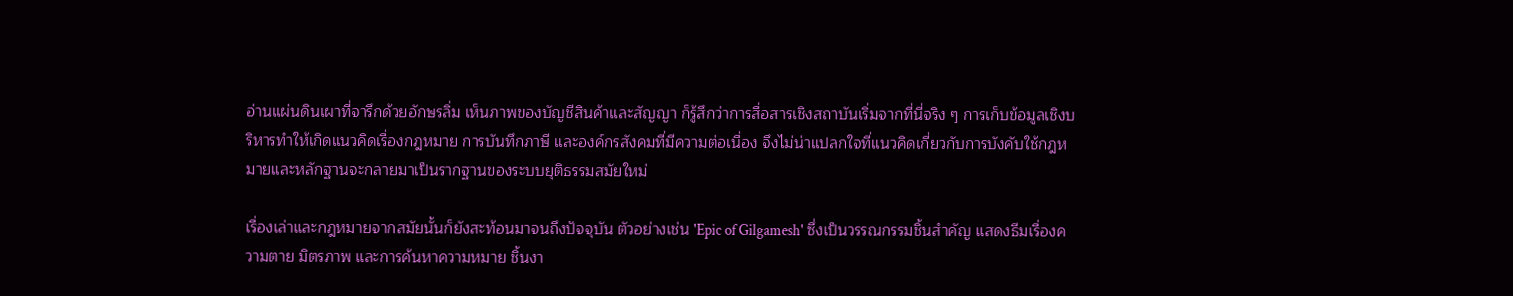อ่านแผ่นดินเผาที่จารึกด้วยอักษรลิ่ม เห็นภาพของบัญชีสินค้าและสัญญา ก็รู้สึกว่าการสื่อสารเชิงสถาบันเริ่มจากที่นี่จริง ๆ การเก็บข้อมูลเชิงบริหารทำให้เกิดแนวคิดเรื่องกฎหมาย การบันทึกภาษี และองค์กรสังคมที่มีความต่อเนื่อง จึงไม่น่าแปลกใจที่แนวคิดเกี่ยวกับการบังคับใช้กฎหมายและหลักฐานจะกลายมาเป็นรากฐานของระบบยุติธรรมสมัยใหม่

เรื่องเล่าและกฎหมายจากสมัยนั้นก็ยังสะท้อนมาจนถึงปัจจุบัน ตัวอย่างเช่น 'Epic of Gilgamesh' ซึ่งเป็นวรรณกรรมชิ้นสำคัญ แสดงธีมเรื่องความตาย มิตรภาพ และการค้นหาความหมาย ชิ้นงา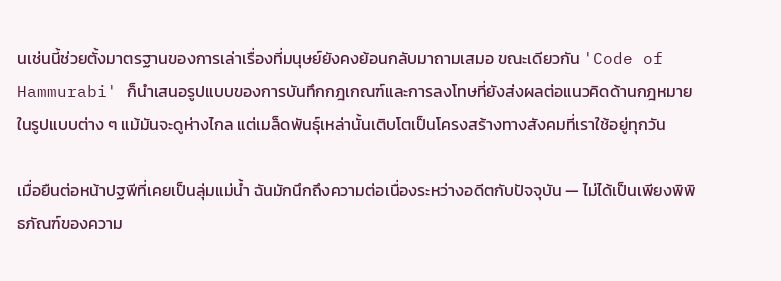นเช่นนี้ช่วยตั้งมาตรฐานของการเล่าเรื่องที่มนุษย์ยังคงย้อนกลับมาถามเสมอ ขณะเดียวกัน 'Code of Hammurabi' ก็นำเสนอรูปแบบของการบันทึกกฎเกณฑ์และการลงโทษที่ยังส่งผลต่อแนวคิดด้านกฎหมายในรูปแบบต่าง ๆ แม้มันจะดูห่างไกล แต่เมล็ดพันธุ์เหล่านั้นเติบโตเป็นโครงสร้างทางสังคมที่เราใช้อยู่ทุกวัน

เมื่อยืนต่อหน้าปฐพีที่เคยเป็นลุ่มแม่น้ำ ฉันมักนึกถึงความต่อเนื่องระหว่างอดีตกับปัจจุบัน — ไม่ได้เป็นเพียงพิพิธภัณฑ์ของความ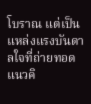โบราณ แต่เป็นแหล่งแรงบันดาลใจที่ถ่ายทอดแนวคิ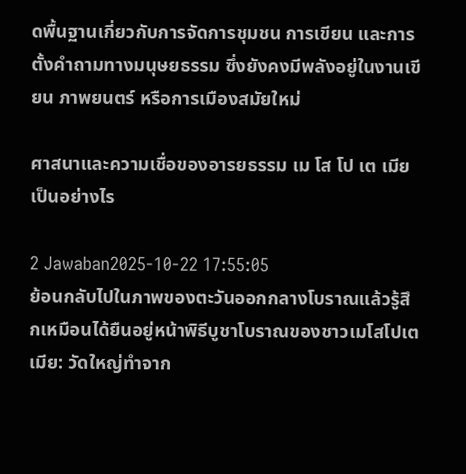ดพื้นฐานเกี่ยวกับการจัดการชุมชน การเขียน และการตั้งคำถามทางมนุษยธรรม ซึ่งยังคงมีพลังอยู่ในงานเขียน ภาพยนตร์ หรือการเมืองสมัยใหม่

ศาสนาและความเชื่อของอารยธรรม เม โส โป เต เมีย เป็นอย่างไร

2 Jawaban2025-10-22 17:55:05
ย้อนกลับไปในภาพของตะวันออกกลางโบราณแล้วรู้สึกเหมือนได้ยืนอยู่หน้าพิธีบูชาโบราณของชาวเมโสโปเตเมีย: วัดใหญ่ทำจาก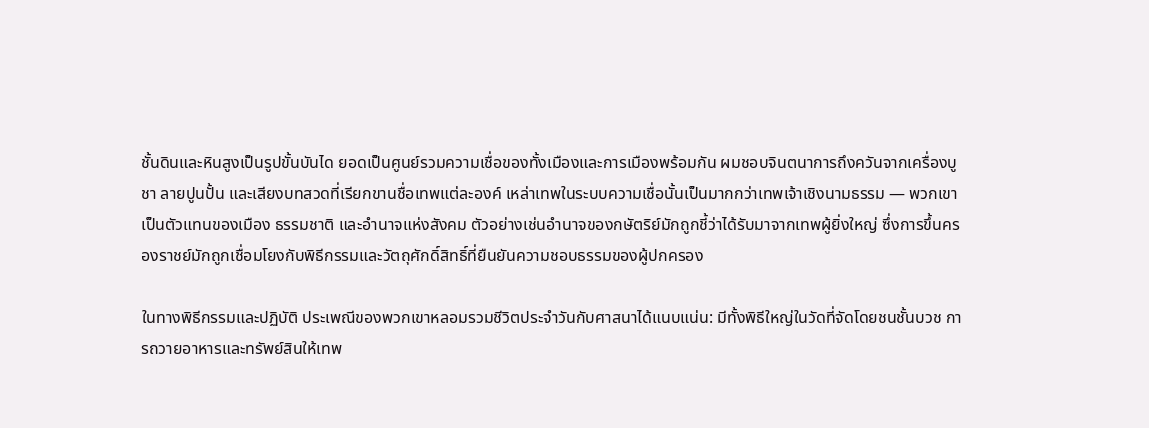ชั้นดินและหินสูงเป็นรูปขั้นบันได ยอดเป็นศูนย์รวมความเชื่อของทั้งเมืองและการเมืองพร้อมกัน ผมชอบจินตนาการถึงควันจากเครื่องบูชา ลายปูนปั้น และเสียงบทสวดที่เรียกขานชื่อเทพแต่ละองค์ เหล่าเทพในระบบความเชื่อนั้นเป็นมากกว่าเทพเจ้าเชิงนามธรรม — พวกเขาเป็นตัวแทนของเมือง ธรรมชาติ และอำนาจแห่งสังคม ตัวอย่างเช่นอำนาจของกษัตริย์มักถูกชี้ว่าได้รับมาจากเทพผู้ยิ่งใหญ่ ซึ่งการขึ้นครองราชย์มักถูกเชื่อมโยงกับพิธีกรรมและวัตถุศักดิ์สิทธิ์ที่ยืนยันความชอบธรรมของผู้ปกครอง

ในทางพิธีกรรมและปฏิบัติ ประเพณีของพวกเขาหลอมรวมชีวิตประจำวันกับศาสนาได้แนบแน่น: มีทั้งพิธีใหญ่ในวัดที่จัดโดยชนชั้นบวช การถวายอาหารและทรัพย์สินให้เทพ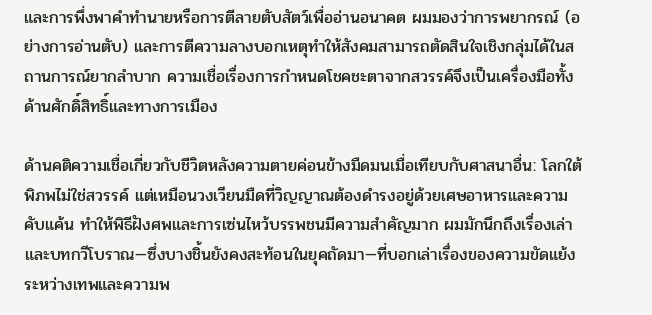และการพึ่งพาคำทำนายหรือการตีลายตับสัตว์เพื่ออ่านอนาคต ผมมองว่าการพยากรณ์ (อย่างการอ่านตับ) และการตีความลางบอกเหตุทำให้สังคมสามารถตัดสินใจเชิงกลุ่มได้ในสถานการณ์ยากลำบาก ความเชื่อเรื่องการกำหนดโชคชะตาจากสวรรค์จึงเป็นเครื่องมือทั้งด้านศักดิ์สิทธิ์และทางการเมือง

ด้านคติความเชื่อเกี่ยวกับชีวิตหลังความตายค่อนข้างมืดมนเมื่อเทียบกับศาสนาอื่น: โลกใต้พิภพไม่ใช่สวรรค์ แต่เหมือนวงเวียนมืดที่วิญญาณต้องดำรงอยู่ด้วยเศษอาหารและความคับแค้น ทำให้พิธีฝังศพและการเซ่นไหว้บรรพชนมีความสำคัญมาก ผมมักนึกถึงเรื่องเล่าและบทกวีโบราณ—ซึ่งบางชิ้นยังคงสะท้อนในยุคถัดมา—ที่บอกเล่าเรื่องของความขัดแย้งระหว่างเทพและความพ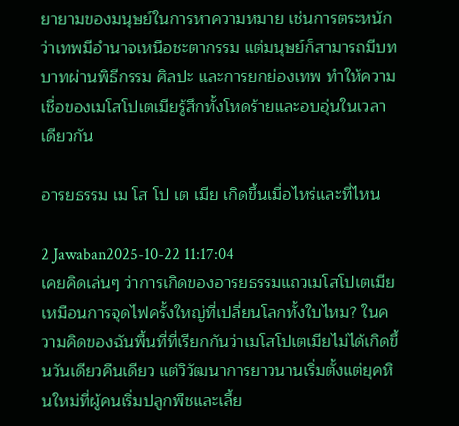ยายามของมนุษย์ในการหาความหมาย เช่นการตระหนักว่าเทพมีอำนาจเหนือชะตากรรม แต่มนุษย์ก็สามารถมีบทบาทผ่านพิธีกรรม ศิลปะ และการยกย่องเทพ ทำให้ความเชื่อของเมโสโปเตเมียรู้สึกทั้งโหดร้ายและอบอุ่นในเวลาเดียวกัน

อารยธรรม เม โส โป เต เมีย เกิดขึ้นเมื่อไหร่และที่ไหน

2 Jawaban2025-10-22 11:17:04
เคยคิดเล่นๆ ว่าการเกิดของอารยธรรมแถวเมโสโปเตเมียเหมือนการจุดไฟครั้งใหญ่ที่เปลี่ยนโลกทั้งใบไหม? ในความคิดของฉันพื้นที่ที่เรียกกันว่าเมโสโปเตเมียไม่ได้เกิดขึ้นวันเดียวคืนเดียว แต่วิวัฒนาการยาวนานเริ่มตั้งแต่ยุคหินใหม่ที่ผู้คนเริ่มปลูกพืชและเลี้ย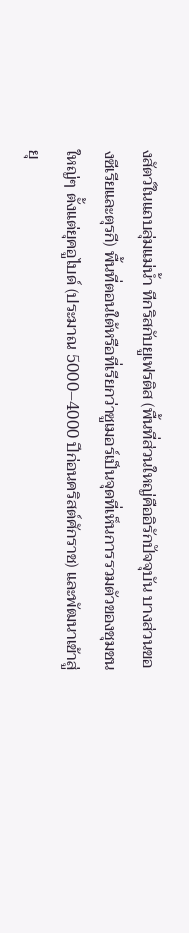งสัตว์ในแถบลุ่มแม่น้ำ ทีกริสกับยูเฟรติส (พื้นที่ส่วนใหญ่คืออิรักปัจจุบัน บางส่วนของซีเรียและตุรกี) พื้นที่ตอนใต้หรือที่เรียกว่าซูเมอร์เป็นจุดที่เห็นการรวมตัวของชุมชนใหญ่ๆ ตั้งแต่ยุคอูไบด์ (ประมาณ 5000–4000 ปีก่อนคริสต์ศักราช) และพัฒนาเข้าสู่ยุ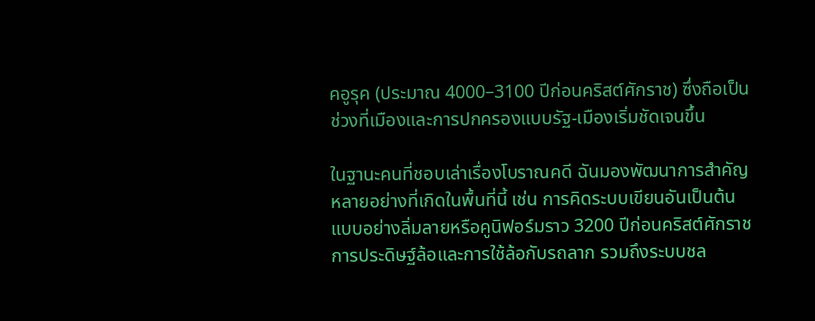คอูรุค (ประมาณ 4000–3100 ปีก่อนคริสต์ศักราช) ซึ่งถือเป็นช่วงที่เมืองและการปกครองแบบรัฐ-เมืองเริ่มชัดเจนขึ้น

ในฐานะคนที่ชอบเล่าเรื่องโบราณคดี ฉันมองพัฒนาการสำคัญหลายอย่างที่เกิดในพื้นที่นี้ เช่น การคิดระบบเขียนอันเป็นต้นแบบอย่างลิ่มลายหรือคูนิฟอร์มราว 3200 ปีก่อนคริสต์ศักราช การประดิษฐ์ล้อและการใช้ล้อกับรถลาก รวมถึงระบบชล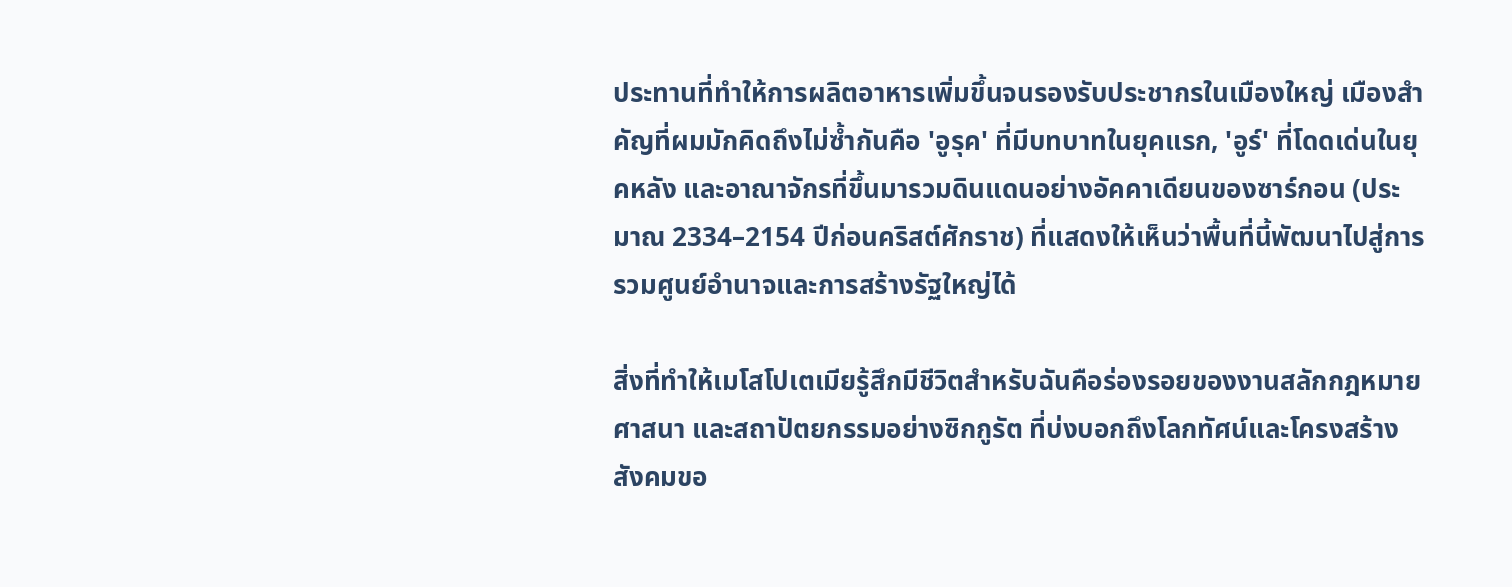ประทานที่ทำให้การผลิตอาหารเพิ่มขึ้นจนรองรับประชากรในเมืองใหญ่ เมืองสำคัญที่ผมมักคิดถึงไม่ซ้ำกันคือ 'อูรุค' ที่มีบทบาทในยุคแรก, 'อูร์' ที่โดดเด่นในยุคหลัง และอาณาจักรที่ขึ้นมารวมดินแดนอย่างอัคคาเดียนของซาร์กอน (ประมาณ 2334–2154 ปีก่อนคริสต์ศักราช) ที่แสดงให้เห็นว่าพื้นที่นี้พัฒนาไปสู่การรวมศูนย์อำนาจและการสร้างรัฐใหญ่ได้

สิ่งที่ทำให้เมโสโปเตเมียรู้สึกมีชีวิตสำหรับฉันคือร่องรอยของงานสลักกฎหมาย ศาสนา และสถาปัตยกรรมอย่างซิกกูรัต ที่บ่งบอกถึงโลกทัศน์และโครงสร้างสังคมขอ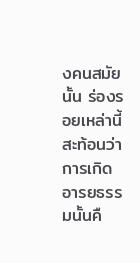งคนสมัยนั้น ร่องรอยเหล่านี้สะท้อนว่าการเกิดอารยธรรมนั้นคื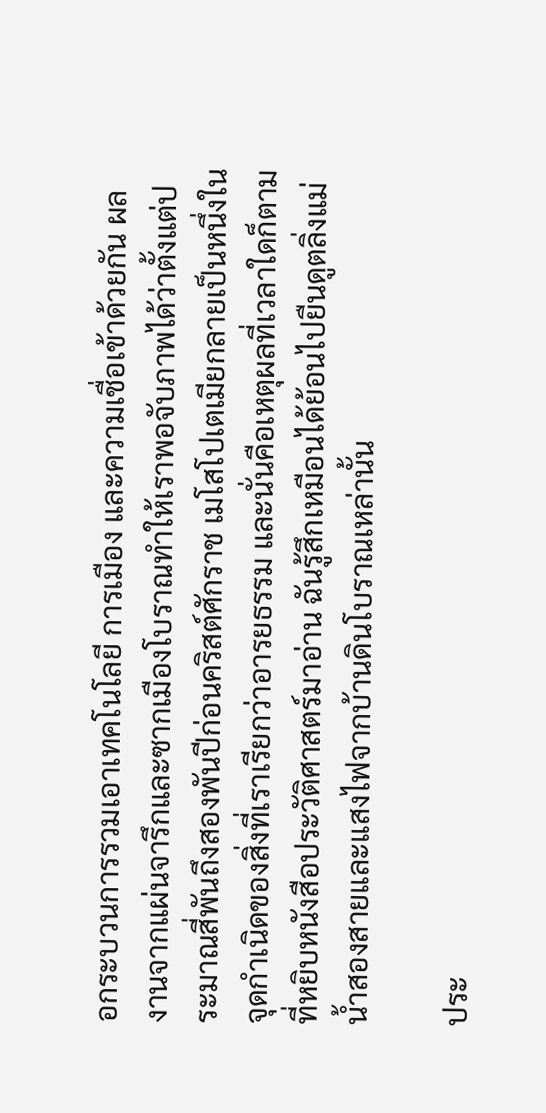อกระบวนการรวมเอาเทคโนโลยี การเมือง และความเชื่อเข้าด้วยกัน ผลงานจากแผ่นจารึกและซากเมืองโบราณทำให้เราพอจับภาพได้ว่าตั้งแต่ประมาณสี่พันถึงสองพันปีก่อนคริสต์ศักราช เมโสโปเตเมียกลายเป็นหนึ่งในจุดกำเนิดของสิ่งที่เราเรียกว่าอารยธรรม และนั่นคือเหตุผลที่เวลาใดก็ตามที่หยิบหนังสือประวัติศาสตร์มาอ่าน ฉันรู้สึกเหมือนได้ย้อนไปยืนดูตลิ่งแม่น้ำสองสายและแสงไฟจากบ้านดินโบราณเหล่านั้น

ประ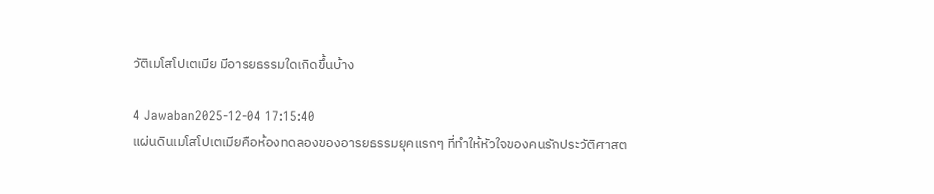วัติเมโสโปเตเมีย มีอารยธรรมใดเกิดขึ้นบ้าง

4 Jawaban2025-12-04 17:15:40
แผ่นดินเมโสโปเตเมียคือห้องทดลองของอารยธรรมยุคแรกๆ ที่ทำให้หัวใจของคนรักประวัติศาสต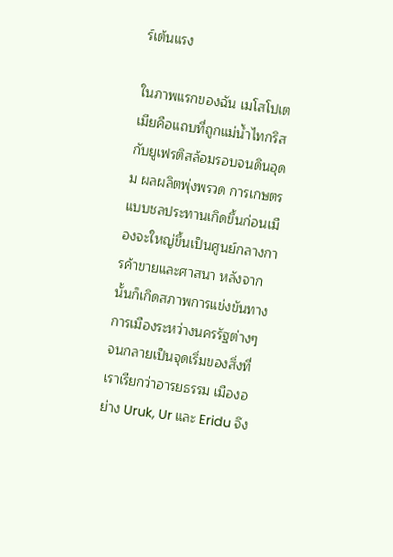ร์เต้นแรง

ในภาพแรกของฉัน เมโสโปเตเมียคือแถบที่ถูกแม่น้ำไทกริสกับยูเฟรติสล้อมรอบจนดินอุดม ผลผลิตพุ่งพรวด การเกษตรแบบชลประทานเกิดขึ้นก่อนเมืองจะใหญ่ขึ้นเป็นศูนย์กลางการค้าขายและศาสนา หลังจากนั้นก็เกิดสภาพการแข่งขันทางการเมืองระหว่างนครรัฐต่างๆ จนกลายเป็นจุดเริ่มของสิ่งที่เราเรียกว่าอารยธรรม เมืองอย่าง Uruk, Ur และ Eridu จึง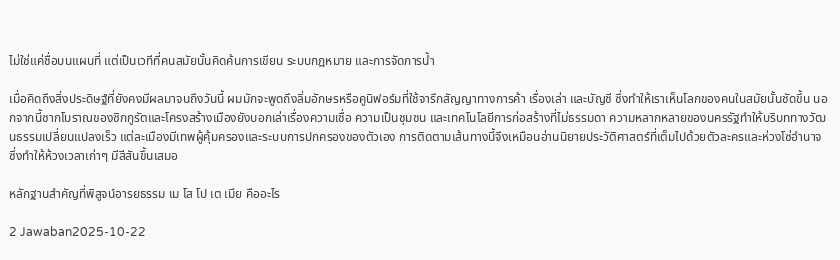ไม่ใช่แค่ชื่อบนแผนที่ แต่เป็นเวทีที่คนสมัยนั้นคิดค้นการเขียน ระบบกฎหมาย และการจัดการน้ำ

เมื่อคิดถึงสิ่งประดิษฐ์ที่ยังคงมีผลมาจนถึงวันนี้ ผมมักจะพูดถึงลิ่มอักษรหรือคูนิฟอร์มที่ใช้จารึกสัญญาทางการค้า เรื่องเล่า และบัญชี ซึ่งทำให้เราเห็นโลกของคนในสมัยนั้นชัดขึ้น นอกจากนี้ซากโบราณของซิกกูรัตและโครงสร้างเมืองยังบอกเล่าเรื่องความเชื่อ ความเป็นชุมชน และเทคโนโลยีการก่อสร้างที่ไม่ธรรมดา ความหลากหลายของนครรัฐทำให้บริบททางวัฒนธรรมเปลี่ยนแปลงเร็ว แต่ละเมืองมีเทพผู้คุ้มครองและระบบการปกครองของตัวเอง การติดตามเส้นทางนี้จึงเหมือนอ่านนิยายประวัติศาสตร์ที่เต็มไปด้วยตัวละครและห่วงโซ่อำนาจ ซึ่งทำให้ห้วงเวลาเก่าๆ มีสีสันขึ้นเสมอ

หลักฐานสำคัญที่พิสูจน์อารยธรรม เม โส โป เต เมีย คืออะไร

2 Jawaban2025-10-22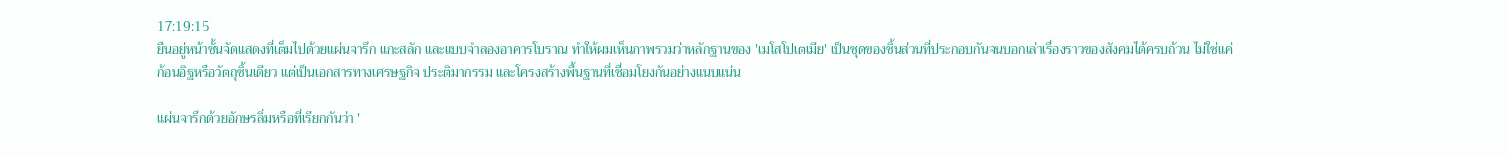17:19:15
ยืนอยู่หน้าชั้นจัดแสดงที่เต็มไปด้วยแผ่นจารึก แกะสลัก และแบบจำลองอาคารโบราณ ทำให้ผมเห็นภาพรวมว่าหลักฐานของ 'เมโสโปเตเมีย' เป็นชุดของชิ้นส่วนที่ประกอบกันจนบอกเล่าเรื่องราวของสังคมได้ครบถ้วน ไม่ใช่แค่ก้อนอิฐหรือวัตถุชิ้นเดียว แต่เป็นเอกสารทางเศรษฐกิจ ประติมากรรม และโครงสร้างพื้นฐานที่เชื่อมโยงกันอย่างแนบแน่น

แผ่นจารึกด้วยอักษรลิ่มหรือที่เรียกกันว่า '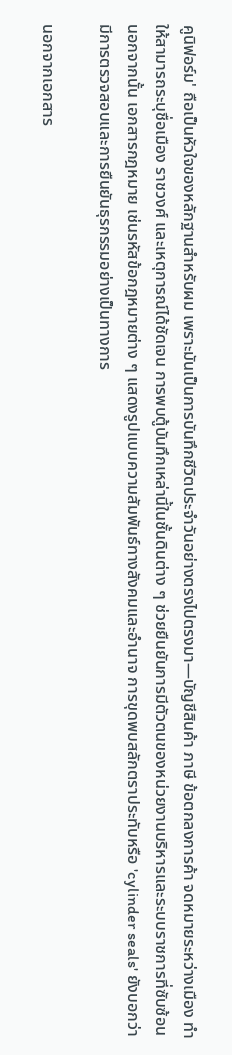คูนิฟอร์ม' ถือเป็นหัวใจของหลักฐานสำหรับผม เพราะมันเป็นการบันทึกชีวิตประจำวันอย่างตรงไปตรงมา—บัญชีสินค้า ภาษี ข้อตกลงการค้า จดหมายระหว่างเมือง ทำให้สามารถระบุชื่อเมือง ราชวงศ์ และเหตุการณ์ได้ชัดเจน การพบตู้บันทึกเหล่านี้ในชั้นดินต่าง ๆ ช่วยยืนยันการมีตัวตนของหน่วยงานบริหารและระบบราชการที่ซับซ้อน นอกจากนั้น เอกสารกฎหมาย เช่นรหัสข้อกฎหมายต่าง ๆ แสดงรูปแบบความสัมพันธ์ทางสังคมและอำนาจ การขุดพบสลักตราประทับหรือ 'cylinder seals' ยังบอกว่ามีการตรวจสอบและการยืนยันธุรกรรมอย่างเป็นทางการ

นอกจากเอกสาร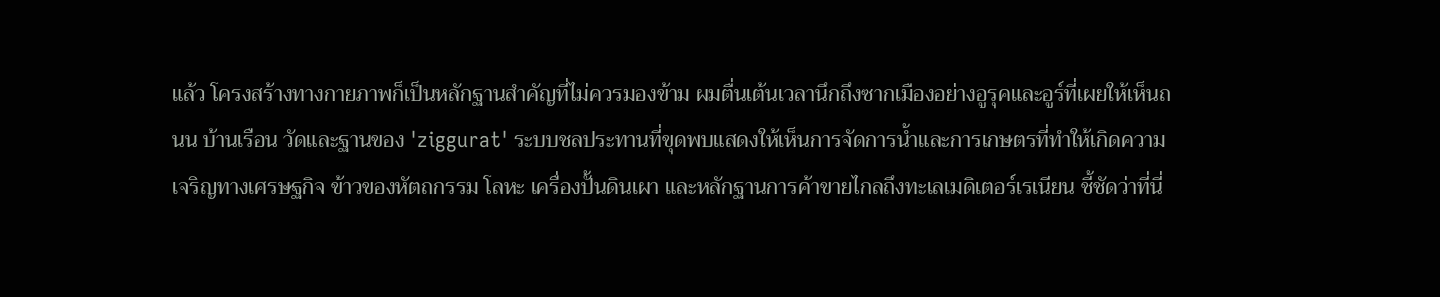แล้ว โครงสร้างทางกายภาพก็เป็นหลักฐานสำคัญที่ไม่ควรมองข้าม ผมตื่นเต้นเวลานึกถึงซากเมืองอย่างอูรุคและอูร์ที่เผยให้เห็นถนน บ้านเรือน วัดและฐานของ 'ziggurat' ระบบชลประทานที่ขุดพบแสดงให้เห็นการจัดการน้ำและการเกษตรที่ทำให้เกิดความเจริญทางเศรษฐกิจ ข้าวของหัตถกรรม โลหะ เครื่องปั้นดินเผา และหลักฐานการค้าขายไกลถึงทะเลเมดิเตอร์เรเนียน ชี้ชัดว่าที่นี่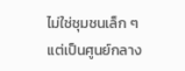ไม่ใช่ชุมชนเล็ก ๆ แต่เป็นศูนย์กลาง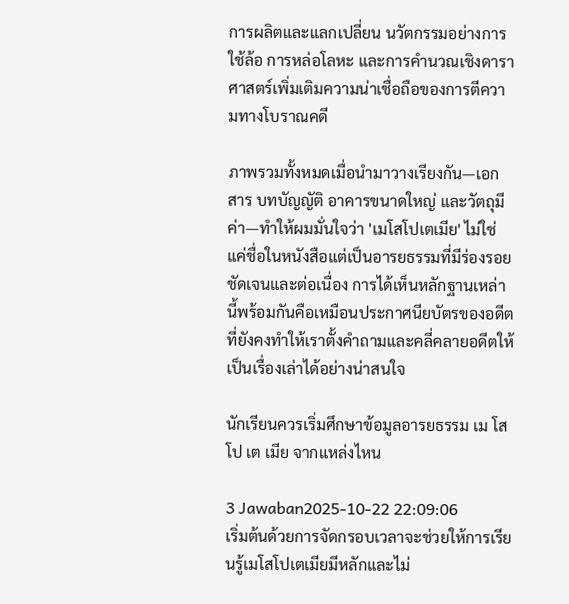การผลิตและแลกเปลี่ยน นวัตกรรมอย่างการใช้ล้อ การหล่อโลหะ และการคำนวณเชิงดาราศาสตร์เพิ่มเติมความน่าเชื่อถือของการตีความทางโบราณคดี

ภาพรวมทั้งหมดเมื่อนำมาวางเรียงกัน—เอกสาร บทบัญญัติ อาคารขนาดใหญ่ และวัตถุมีค่า—ทำให้ผมมั่นใจว่า 'เมโสโปเตเมีย' ไม่ใช่แค่ชื่อในหนังสือแต่เป็นอารยธรรมที่มีร่องรอยชัดเจนและต่อเนื่อง การได้เห็นหลักฐานเหล่านี้พร้อมกันคือเหมือนประกาศนียบัตรของอดีต ที่ยังคงทำให้เราตั้งคำถามและคลี่คลายอดีตให้เป็นเรื่องเล่าได้อย่างน่าสนใจ

นักเรียนควรเริ่มศึกษาข้อมูลอารยธรรม เม โส โป เต เมีย จากแหล่งไหน

3 Jawaban2025-10-22 22:09:06
เริ่มต้นด้วยการจัดกรอบเวลาจะช่วยให้การเรียนรู้เมโสโปเตเมียมีหลักและไม่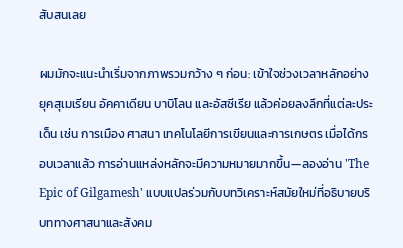สับสนเลย

ผมมักจะแนะนำเริ่มจากภาพรวมกว้าง ๆ ก่อน: เข้าใจช่วงเวลาหลักอย่างยุคสุเมเรียน อัคคาเดียน บาบิโลน และอัสซีเรีย แล้วค่อยลงลึกที่แต่ละประเด็น เช่น การเมือง ศาสนา เทคโนโลยีการเขียนและการเกษตร เมื่อได้กรอบเวลาแล้ว การอ่านแหล่งหลักจะมีความหมายมากขึ้น—ลองอ่าน 'The Epic of Gilgamesh' แบบแปลร่วมกับบทวิเคราะห์สมัยใหม่ที่อธิบายบริบททางศาสนาและสังคม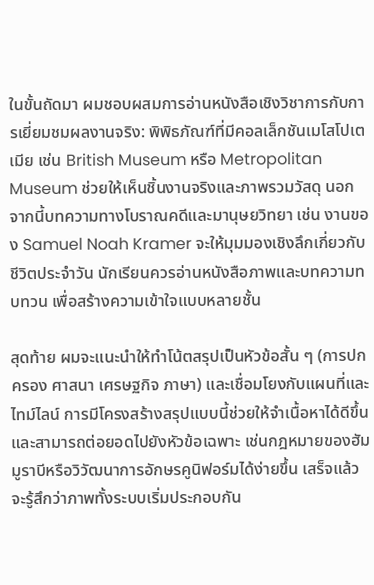ในขั้นถัดมา ผมชอบผสมการอ่านหนังสือเชิงวิชาการกับการเยี่ยมชมผลงานจริง: พิพิธภัณฑ์ที่มีคอลเล็กชันเมโสโปเตเมีย เช่น British Museum หรือ Metropolitan Museum ช่วยให้เห็นชิ้นงานจริงและภาพรวมวัสดุ นอกจากนี้บทความทางโบราณคดีและมานุษยวิทยา เช่น งานของ Samuel Noah Kramer จะให้มุมมองเชิงลึกเกี่ยวกับชีวิตประจำวัน นักเรียนควรอ่านหนังสือภาพและบทความทบทวน เพื่อสร้างความเข้าใจแบบหลายชั้น

สุดท้าย ผมจะแนะนำให้ทำโน้ตสรุปเป็นหัวข้อสั้น ๆ (การปกครอง ศาสนา เศรษฐกิจ ภาษา) และเชื่อมโยงกับแผนที่และไทม์ไลน์ การมีโครงสร้างสรุปแบบนี้ช่วยให้จำเนื้อหาได้ดีขึ้นและสามารถต่อยอดไปยังหัวข้อเฉพาะ เช่นกฎหมายของฮัมมูราบีหรือวิวัฒนาการอักษรคูนิฟอร์มได้ง่ายขึ้น เสร็จแล้วจะรู้สึกว่าภาพทั้งระบบเริ่มประกอบกัน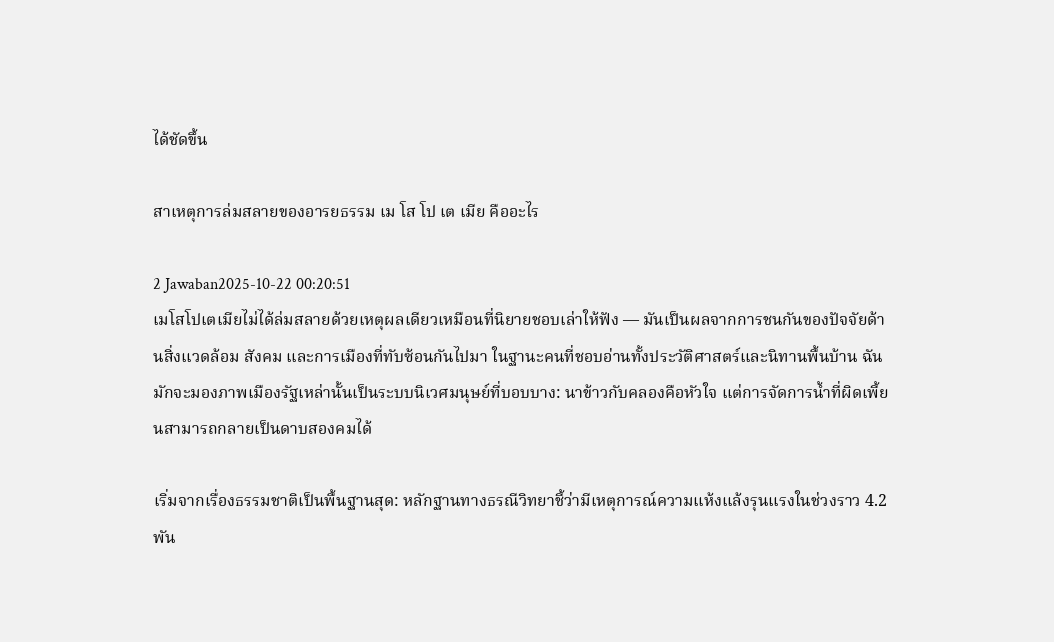ได้ชัดขึ้น

สาเหตุการล่มสลายของอารยธรรม เม โส โป เต เมีย คืออะไร

2 Jawaban2025-10-22 00:20:51
เมโสโปเตเมียไม่ได้ล่มสลายด้วยเหตุผลเดียวเหมือนที่นิยายชอบเล่าให้ฟัง — มันเป็นผลจากการชนกันของปัจจัยด้านสิ่งแวดล้อม สังคม และการเมืองที่ทับซ้อนกันไปมา ในฐานะคนที่ชอบอ่านทั้งประวัติศาสตร์และนิทานพื้นบ้าน ฉันมักจะมองภาพเมืองรัฐเหล่านั้นเป็นระบบนิเวศมนุษย์ที่บอบบาง: นาข้าวกับคลองคือหัวใจ แต่การจัดการน้ำที่ผิดเพี้ยนสามารถกลายเป็นดาบสองคมได้

เริ่มจากเรื่องธรรมชาติเป็นพื้นฐานสุด: หลักฐานทางธรณีวิทยาชี้ว่ามีเหตุการณ์ความแห้งแล้งรุนแรงในช่วงราว 4.2 พัน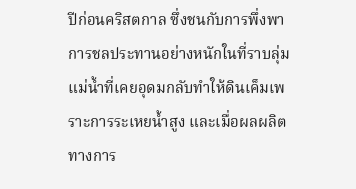ปีก่อนคริสตกาล ซึ่งชนกับการพึ่งพาการชลประทานอย่างหนักในที่ราบลุ่ม แม่น้ำที่เคยอุดมกลับทำให้ดินเค็มเพราะการระเหยน้ำสูง และเมื่อผลผลิตทางการ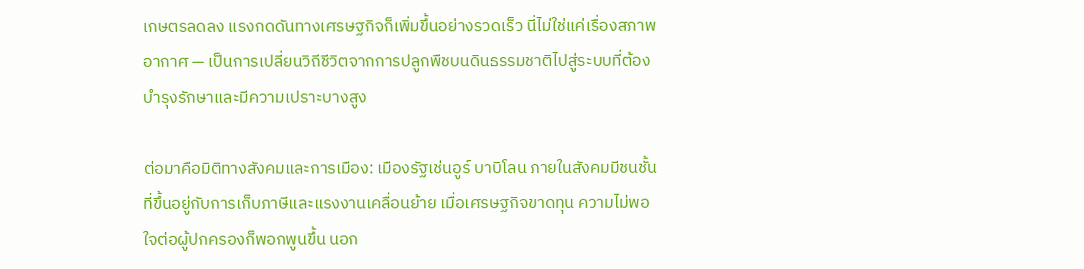เกษตรลดลง แรงกดดันทางเศรษฐกิจก็เพิ่มขึ้นอย่างรวดเร็ว นี่ไม่ใช่แค่เรื่องสภาพอากาศ — เป็นการเปลี่ยนวิถีชีวิตจากการปลูกพืชบนดินธรรมชาติไปสู่ระบบที่ต้องบำรุงรักษาและมีความเปราะบางสูง

ต่อมาคือมิติทางสังคมและการเมือง: เมืองรัฐเช่นอูร์ บาบิโลน ภายในสังคมมีชนชั้นที่ขึ้นอยู่กับการเก็บภาษีและแรงงานเคลื่อนย้าย เมื่อเศรษฐกิจขาดทุน ความไม่พอใจต่อผู้ปกครองก็พอกพูนขึ้น นอก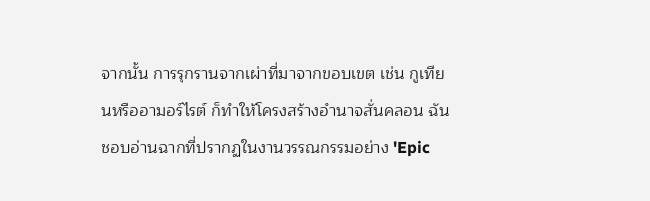จากนั้น การรุกรานจากเผ่าที่มาจากขอบเขต เช่น กูเทียนหรืออามอร์ไรต์ ก็ทำให้โครงสร้างอำนาจสั่นคลอน ฉันชอบอ่านฉากที่ปรากฏในงานวรรณกรรมอย่าง 'Epic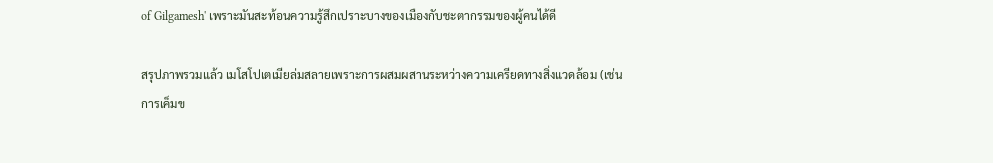of Gilgamesh' เพราะมันสะท้อนความรู้สึกเปราะบางของเมืองกับชะตากรรมของผู้คนได้ดี

สรุปภาพรวมแล้ว เมโสโปเตเมียล่มสลายเพราะการผสมผสานระหว่างความเครียดทางสิ่งแวดล้อม (เช่น การเค็มข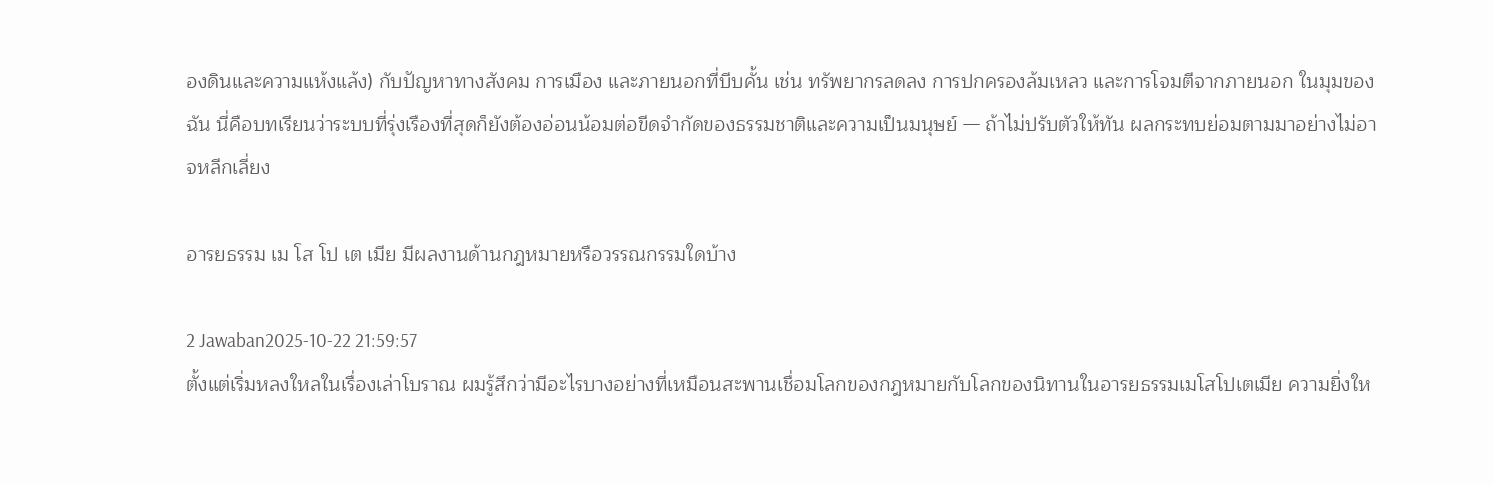องดินและความแห้งแล้ง) กับปัญหาทางสังคม การเมือง และภายนอกที่บีบคั้น เช่น ทรัพยากรลดลง การปกครองล้มเหลว และการโจมตีจากภายนอก ในมุมของฉัน นี่คือบทเรียนว่าระบบที่รุ่งเรืองที่สุดก็ยังต้องอ่อนน้อมต่อขีดจำกัดของธรรมชาติและความเป็นมนุษย์ — ถ้าไม่ปรับตัวให้ทัน ผลกระทบย่อมตามมาอย่างไม่อาจหลีกเลี่ยง

อารยธรรม เม โส โป เต เมีย มีผลงานด้านกฎหมายหรือวรรณกรรมใดบ้าง

2 Jawaban2025-10-22 21:59:57
ตั้งแต่เริ่มหลงใหลในเรื่องเล่าโบราณ ผมรู้สึกว่ามีอะไรบางอย่างที่เหมือนสะพานเชื่อมโลกของกฎหมายกับโลกของนิทานในอารยธรรมเมโสโปเตเมีย ความยิ่งให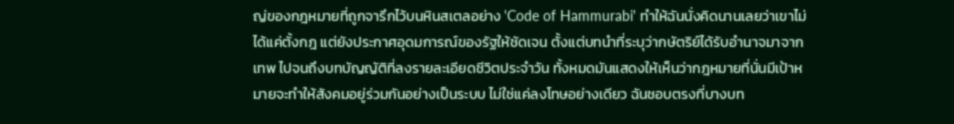ญ่ของกฎหมายที่ถูกจารึกไว้บนหินสเตลอย่าง 'Code of Hammurabi' ทำให้ฉันนั่งคิดนานเลยว่าเขาไม่ได้แค่ตั้งกฎ แต่ยังประกาศอุดมการณ์ของรัฐให้ชัดเจน ตั้งแต่บทนำที่ระบุว่ากษัตริย์ได้รับอำนาจมาจากเทพ ไปจนถึงบทบัญญัติที่ลงรายละเอียดชีวิตประจำวัน ทั้งหมดมันแสดงให้เห็นว่ากฎหมายที่นั่นมีเป้าหมายจะทำให้สังคมอยู่ร่วมกันอย่างเป็นระบบ ไม่ใช่แค่ลงโทษอย่างเดียว ฉันชอบตรงที่บางบท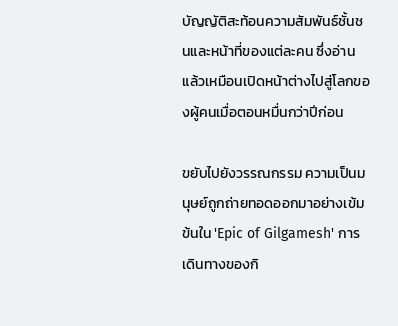บัญญัติสะท้อนความสัมพันธ์ชั้นชนและหน้าที่ของแต่ละคน ซึ่งอ่านแล้วเหมือนเปิดหน้าต่างไปสู่โลกของผู้คนเมื่อตอนหมื่นกว่าปีก่อน

ขยับไปยังวรรณกรรม ความเป็นมนุษย์ถูกถ่ายทอดออกมาอย่างเข้มข้นใน 'Epic of Gilgamesh' การเดินทางของกิ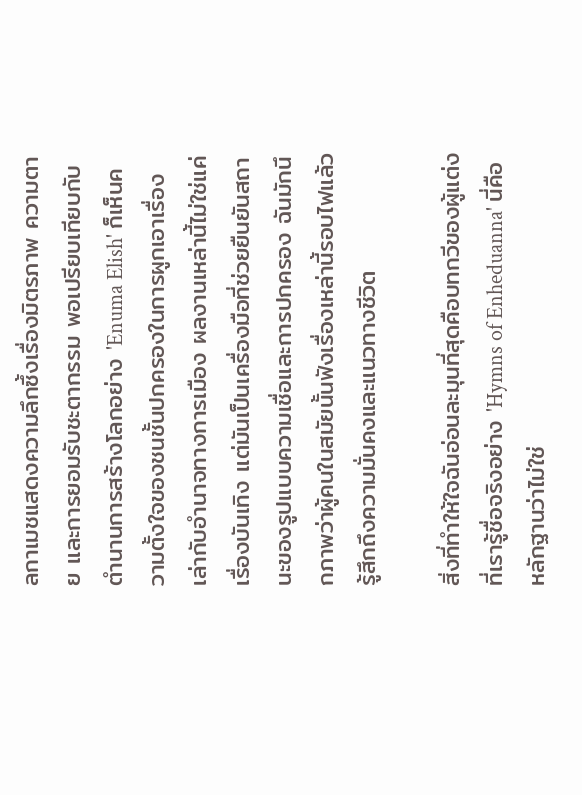ลกาเมชแสดงความลึกซึ้งเรื่องมิตรภาพ ความตาย และการยอมรับชะตากรรม พอเปรียบเทียบกับตำนานการสร้างโลกอย่าง 'Enuma Elish' ก็เห็นความตั้งใจของชนชั้นปกครองในการผูกเอาเรื่องเล่ากับอำนาจทางการเมือง ผลงานเหล่านี้ไม่ใช่แค่เรื่องบันเทิง แต่มันเป็นเครื่องมือที่ช่วยยืนยันสถานะของรูปแบบความเชื่อและการปกครอง ฉันมักนึกภาพว่าผู้คนในสมัยนั้นฟังเรื่องเหล่านี้รอบไฟแล้วรู้สึกถึงความมั่นคงและแนวทางชีวิต

สิ่งที่ทำให้ใจฉันอ่อนละมุนที่สุดคือบทกวีของผู้แต่งที่เรารู้ชื่อจริงอย่าง 'Hymns of Enheduanna' นี่คือหลักฐานว่าไม่ใช่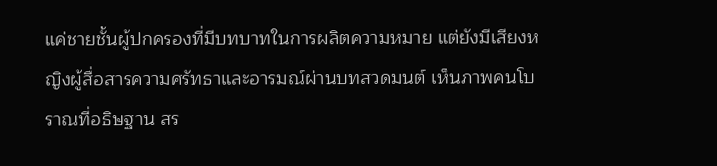แค่ชายชั้นผู้ปกครองที่มีบทบาทในการผลิตความหมาย แต่ยังมีเสียงหญิงผู้สื่อสารความศรัทธาและอารมณ์ผ่านบทสวดมนต์ เห็นภาพคนโบราณที่อธิษฐาน สร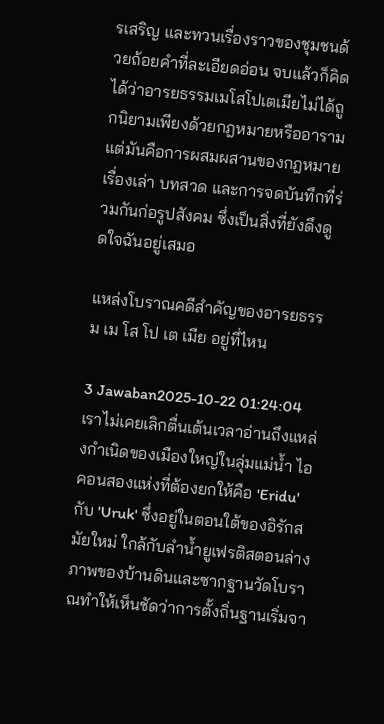รเสริญ และทวนเรื่องราวของชุมชนด้วยถ้อยคำที่ละเอียดอ่อน จบแล้วก็คิดได้ว่าอารยธรรมเมโสโปเตเมียไม่ได้ถูกนิยามเพียงด้วยกฎหมายหรืออาราม แต่มันคือการผสมผสานของกฎหมาย เรื่องเล่า บทสวด และการจดบันทึกที่ร่วมกันก่อรูปสังคม ซึ่งเป็นสิ่งที่ยังดึงดูดใจฉันอยู่เสมอ

แหล่งโบราณคดีสำคัญของอารยธรรม เม โส โป เต เมีย อยู่ที่ไหน

3 Jawaban2025-10-22 01:24:04
เราไม่เคยเลิกตื่นเต้นเวลาอ่านถึงแหล่งกำเนิดของเมืองใหญ่ในลุ่มแม่น้ำ ไอคอนสองแห่งที่ต้องยกให้คือ 'Eridu' กับ 'Uruk' ซึ่งอยู่ในตอนใต้ของอิรักสมัยใหม่ ใกล้กับลำน้ำยูเฟรติสตอนล่าง ภาพของบ้านดินและซากฐานวัดโบราณทำให้เห็นชัดว่าการตั้งถิ่นฐานเริ่มจา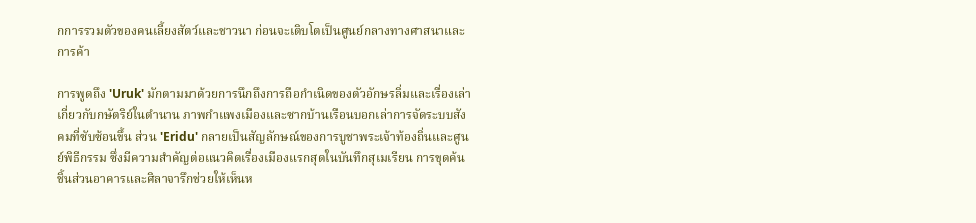กการรวมตัวของคนเลี้ยงสัตว์และชาวนา ก่อนจะเติบโตเป็นศูนย์กลางทางศาสนาและการค้า

การพูดถึง 'Uruk' มักตามมาด้วยการนึกถึงการถือกำเนิดของตัวอักษรลิ่มและเรื่องเล่าเกี่ยวกับกษัตริย์ในตำนาน ภาพกำแพงเมืองและซากบ้านเรือนบอกเล่าการจัดระบบสังคมที่ซับซ้อนขึ้น ส่วน 'Eridu' กลายเป็นสัญลักษณ์ของการบูชาพระเจ้าท้องถิ่นและศูนย์พิธีกรรม ซึ่งมีความสำคัญต่อแนวคิดเรื่องเมืองแรกสุดในบันทึกสุเมเรียน การขุดค้นชิ้นส่วนอาคารและศิลาจารึกช่วยให้เห็นห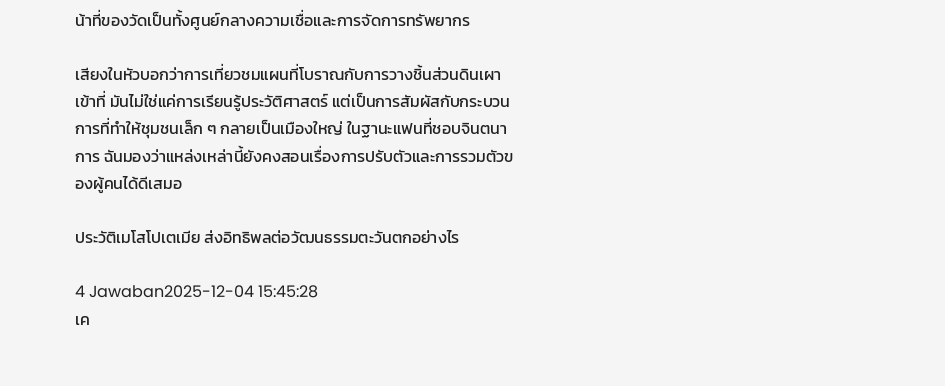น้าที่ของวัดเป็นทั้งศูนย์กลางความเชื่อและการจัดการทรัพยากร

เสียงในหัวบอกว่าการเที่ยวชมแผนที่โบราณกับการวางชิ้นส่วนดินเผาเข้าที่ มันไม่ใช่แค่การเรียนรู้ประวัติศาสตร์ แต่เป็นการสัมผัสกับกระบวนการที่ทำให้ชุมชนเล็ก ๆ กลายเป็นเมืองใหญ่ ในฐานะแฟนที่ชอบจินตนาการ ฉันมองว่าแหล่งเหล่านี้ยังคงสอนเรื่องการปรับตัวและการรวมตัวของผู้คนได้ดีเสมอ

ประวัติเมโสโปเตเมีย ส่งอิทธิพลต่อวัฒนธรรมตะวันตกอย่างไร

4 Jawaban2025-12-04 15:45:28
เค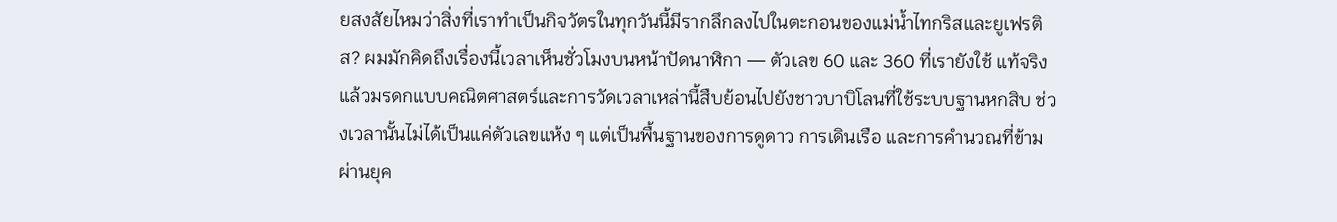ยสงสัยไหมว่าสิ่งที่เราทำเป็นกิจวัตรในทุกวันนี้มีรากลึกลงไปในตะกอนของแม่น้ำไทกริสและยูเฟรติส? ผมมักคิดถึงเรื่องนี้เวลาเห็นชั่วโมงบนหน้าปัดนาฬิกา — ตัวเลข 60 และ 360 ที่เรายังใช้ แท้จริงแล้วมรดกแบบคณิตศาสตร์และการวัดเวลาเหล่านี้สืบย้อนไปยังชาวบาบิโลนที่ใช้ระบบฐานหกสิบ ช่วงเวลานั้นไม่ได้เป็นแค่ตัวเลขแห้ง ๆ แต่เป็นพื้นฐานของการดูดาว การเดินเรือ และการคำนวณที่ข้ามผ่านยุค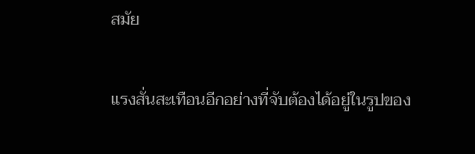สมัย

แรงสั่นสะเทือนอีกอย่างที่จับต้องได้อยู่ในรูปของ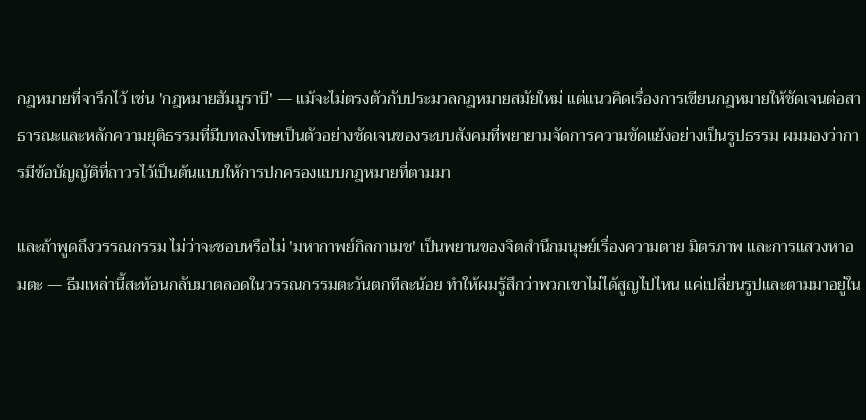กฎหมายที่จารึกไว้ เช่น 'กฎหมายฮัมมูราบี' — แม้จะไม่ตรงตัวกับประมวลกฎหมายสมัยใหม่ แต่แนวคิดเรื่องการเขียนกฎหมายให้ชัดเจนต่อสาธารณะและหลักความยุติธรรมที่มีบทลงโทษเป็นตัวอย่างชัดเจนของระบบสังคมที่พยายามจัดการความขัดแย้งอย่างเป็นรูปธรรม ผมมองว่าการมีข้อบัญญัติที่ถาวรไว้เป็นต้นแบบให้การปกครองแบบกฎหมายที่ตามมา

และถ้าพูดถึงวรรณกรรม ไม่ว่าจะชอบหรือไม่ 'มหากาพย์กิลกาเมช' เป็นพยานของจิตสำนึกมนุษย์เรื่องความตาย มิตรภาพ และการแสวงหาอมตะ — ธีมเหล่านี้สะท้อนกลับมาตลอดในวรรณกรรมตะวันตกทีละน้อย ทำให้ผมรู้สึกว่าพวกเขาไม่ได้สูญไปไหน แค่เปลี่ยนรูปและตามมาอยู่ใน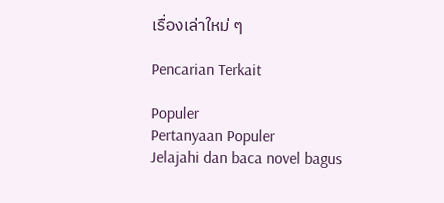เรื่องเล่าใหม่ ๆ

Pencarian Terkait

Populer
Pertanyaan Populer
Jelajahi dan baca novel bagus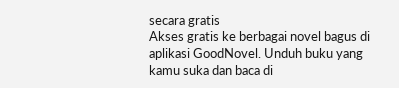secara gratis
Akses gratis ke berbagai novel bagus di aplikasi GoodNovel. Unduh buku yang kamu suka dan baca di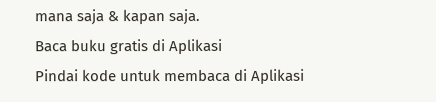mana saja & kapan saja.
Baca buku gratis di Aplikasi
Pindai kode untuk membaca di Aplikasi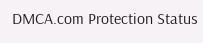DMCA.com Protection Status